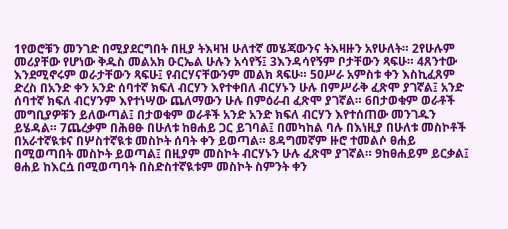1የወሮቹን መንገድ በሚያደርግበት በዚያ ትእዛዝ ሁለተኛ መሄጃውንና ትእዛዙን አየሁለት። 2የሁሉም መሪያቸው የሆነው ቅዱስ መልአክ ዑርኤል ሁሉን አሳየኝ፤ 3እንዳሳየኝም ቦታቸውን ጻፍሁ። 4ጸንተው እንደሚኖሩም ወራታቸውን ጻፍሁ፤ የብርሃናቸውንም መልክ ጻፍሁ። 5ዐሥራ አምስቱ ቀን እስኪፈጸም ድረስ በአንድ ቀን አንድ ሰባተኛ ክፍለ ብርሃን እየተቀበለ ብርሃኑን ሁሉ በምሥራቅ ፈጽሞ ያገኛል፤ አንድ ሰባተኛ ክፍለ ብርሃንም እየተነሣው ጨለማውን ሁሉ በምዕራብ ፈጽሞ ያገኛል። 6በታወቁም ወራቶች መግቢያዎቹን ይለውጣል፤ በታወቁም ወራቶች አንድ አንድ ክፍለ ብርሃን እየተሰጠው መንገዱን ይሄዳል። 7ጨረቃም በሕፀፁ በሁለቱ ከፀሐይ ጋር ይገባል፤ በመካከል ባሉ በእነዚያ በሁለቱ መስኮቶች በአራተኛዪቱና በሦስተኛዪቱ መስኮት ሰባት ቀን ይወጣል። 8ዳግመኛም ዙሮ ተመልሶ ፀሐይ በሚወጣበት መስኮት ይወጣል፤ በዚያም መስኮት ብርሃኑን ሁሉ ፈጽሞ ያገኛል። 9ከፀሐይም ይርቃል፤ ፀሐይ ከእርሷ በሚወጣባት በስድስተኛዪቱም መስኮት ስምንት ቀን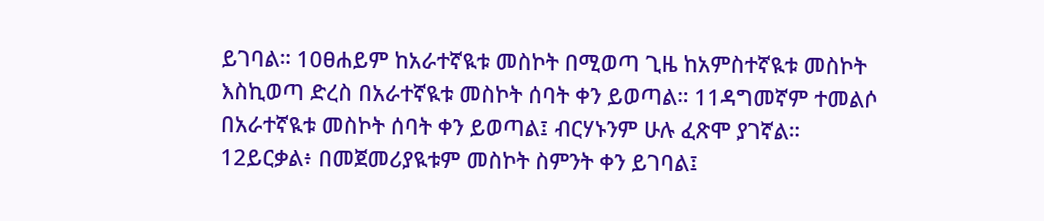ይገባል። 10ፀሐይም ከአራተኛዪቱ መስኮት በሚወጣ ጊዜ ከአምስተኛዪቱ መስኮት እስኪወጣ ድረስ በአራተኛዪቱ መስኮት ሰባት ቀን ይወጣል። 11ዳግመኛም ተመልሶ በአራተኛዪቱ መስኮት ሰባት ቀን ይወጣል፤ ብርሃኑንም ሁሉ ፈጽሞ ያገኛል። 12ይርቃል፥ በመጀመሪያዪቱም መስኮት ስምንት ቀን ይገባል፤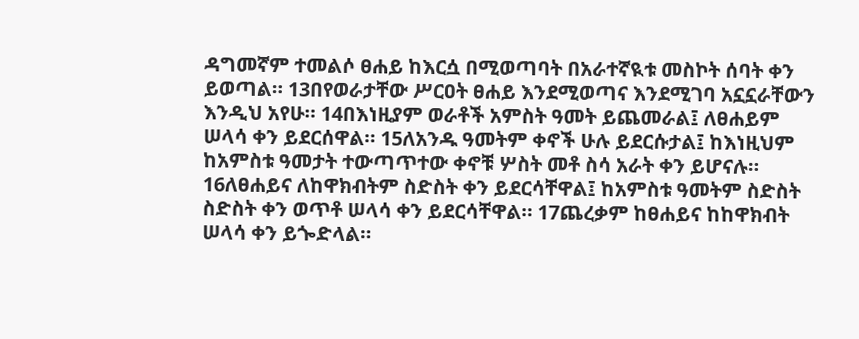ዳግመኛም ተመልሶ ፀሐይ ከእርሷ በሚወጣባት በአራተኛዪቱ መስኮት ሰባት ቀን ይወጣል። 13በየወራታቸው ሥርዐት ፀሐይ እንደሚወጣና እንደሚገባ አኗኗራቸውን እንዲህ አየሁ። 14በእነዚያም ወራቶች አምስት ዓመት ይጨመራል፤ ለፀሐይም ሠላሳ ቀን ይደርሰዋል። 15ለአንዱ ዓመትም ቀኖች ሁሉ ይደርሱታል፤ ከእነዚህም ከአምስቱ ዓመታት ተውጣጥተው ቀኖቹ ሦስት መቶ ስሳ አራት ቀን ይሆናሉ። 16ለፀሐይና ለከዋክብትም ስድስት ቀን ይደርሳቸዋል፤ ከአምስቱ ዓመትም ስድስት ስድስት ቀን ወጥቶ ሠላሳ ቀን ይደርሳቸዋል። 17ጨረቃም ከፀሐይና ከከዋክብት ሠላሳ ቀን ይጐድላል።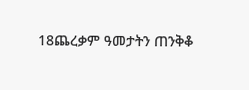18ጨረቃም ዓመታትን ጠንቅቆ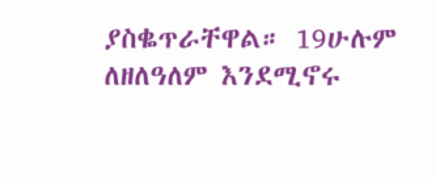ያስቈጥራቸዋል። 19ሁሉም ለዘለዓለም እንደሚኖሩ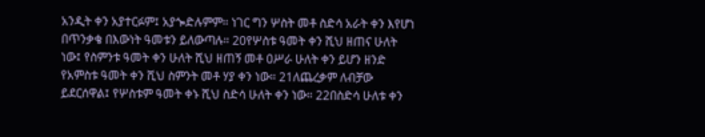አንዲት ቀን አያተርፉም፤ አያጐድሉምም። ነገር ግን ሦስት መቶ ስድሳ አራት ቀን እየሆነ በጥንቃቄ በእውነት ዓመቱን ይለውጣሉ። 20የሦስቱ ዓመት ቀን ሺህ ዘጠና ሁለት ነው፤ የስምንቱ ዓመት ቀን ሁለት ሺህ ዘጠኝ መቶ ዐሥራ ሁለት ቀን ይሆን ዘንድ የአምስቱ ዓመት ቀን ሺህ ስምንት መቶ ሃያ ቀን ነው። 21ለጨረቃም ለብቻው ይደርሰዋል፤ የሦስቱም ዓመት ቀኑ ሺህ ስድሳ ሁለት ቀን ነው። 22በስድሳ ሁለቱ ቀን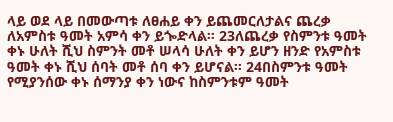ላይ ወደ ላይ በመውጣቱ ለፀሐይ ቀን ይጨመርለታልና ጨረቃ ለአምስቱ ዓመት አምሳ ቀን ይጐድላል። 23ለጨረቃ የስምንቱ ዓመት ቀኑ ሁለት ሺህ ስምንት መቶ ሠላሳ ሁለት ቀን ይሆን ዘንድ የአምስቱ ዓመት ቀኑ ሺህ ሰባት መቶ ሰባ ቀን ይሆናል። 24በስምንቱ ዓመት የሚያንሰው ቀኑ ሰማንያ ቀን ነውና ከስምንቱም ዓመት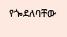የጐደለባቸው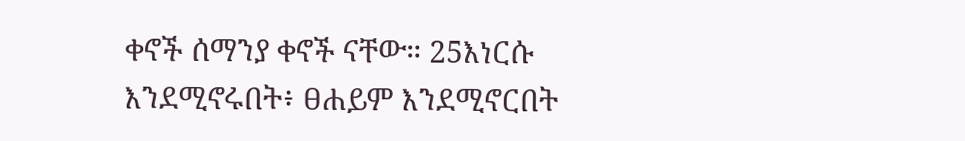ቀኖች ሰማንያ ቀኖች ናቸው። 25እነርሱ እንደሚኖሩበት፥ ፀሐይም እንደሚኖርበት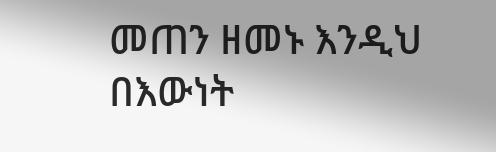መጠን ዘመኑ እንዲህ በእውነት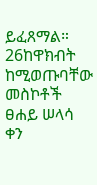ይፈጸማል። 26ከዋክብት ከሚወጡባቸው መስኮቶች ፀሐይ ሠላሳ ቀን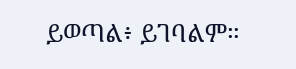ይወጣል፥ ይገባልም።